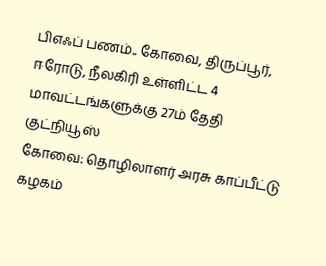பிஎஃப் பணம்.. கோவை, திருப்பூர், ஈரோடு, நீலகிரி உள்ளிட்ட 4 மாவட்டங்களுக்கு 27ம் தேதி குட்நியூஸ்
கோவை: தொழிலாளர் அரசு காப்பீட்டு கழகம்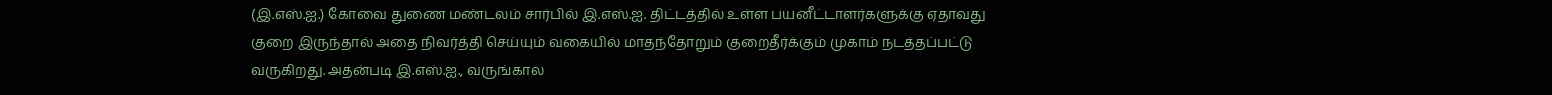(இ.எஸ்.ஐ.) கோவை துணை மண்டலம் சார்பில் இ.எஸ்.ஐ. திட்டத்தில் உள்ள பயனீட்டாளர்களுக்கு ஏதாவது குறை இருந்தால் அதை நிவர்த்தி செய்யும் வகையில் மாதந்தோறும் குறைதீர்க்கும் முகாம் நடத்தப்பட்டு வருகிறது. அதன்படி இ.எஸ்.ஐ., வருங்கால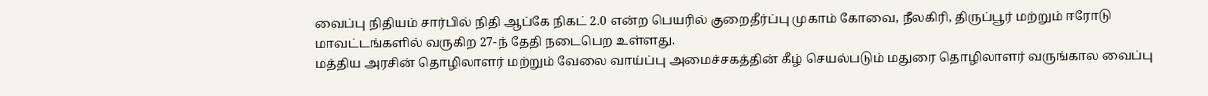வைப்பு நிதியம் சார்பில் நிதி ஆப்கே நிகட் 2.0 என்ற பெயரில் குறைதீர்ப்பு முகாம் கோவை, நீலகிரி, திருப்பூர் மற்றும் ஈரோடு மாவட்டங்களில் வருகிற 27-ந் தேதி நடைபெற உள்ளது.
மத்திய அரசின் தொழிலாளர் மற்றும் வேலை வாய்ப்பு அமைச்சகத்தின் கீழ் செயல்படும் மதுரை தொழிலாளர் வருங்கால வைப்பு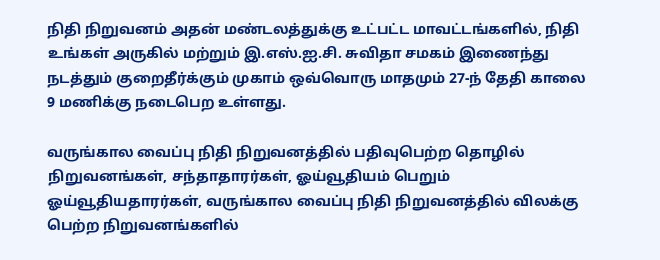நிதி நிறுவனம் அதன் மண்டலத்துக்கு உட்பட்ட மாவட்டங்களில், நிதி உங்கள் அருகில் மற்றும் இ.எஸ்.ஐ.சி. சுவிதா சமகம் இணைந்து நடத்தும் குறைதீர்க்கும் முகாம் ஒவ்வொரு மாதமும் 27-ந் தேதி காலை 9 மணிக்கு நடைபெற உள்ளது.

வருங்கால வைப்பு நிதி நிறுவனத்தில் பதிவுபெற்ற தொழில் நிறுவனங்கள், சந்தாதாரர்கள், ஓய்வூதியம் பெறும் ஓய்வூதியதாரர்கள், வருங்கால வைப்பு நிதி நிறுவனத்தில் விலக்கு பெற்ற நிறுவனங்களில்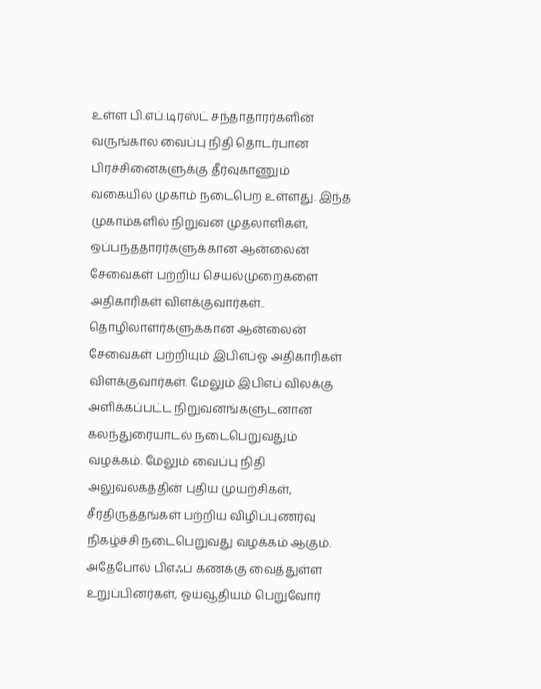உள்ள பி.எப்.டிரஸ்ட் சந்தாதாரர்களின் வருங்கால வைப்பு நிதி தொடர்பான பிரச்சினைகளுக்கு தீர்வுகாணும் வகையில் முகாம் நடைபெற உள்ளது. இந்த முகாம்களில் நிறுவன முதலாளிகள், ஒப்பந்ததாரர்களுக்கான ஆன்லைன் சேவைகள் பற்றிய செயல்முறைகளை அதிகாரிகள் விளக்குவார்கள்..
தொழிலாளர்களுக்கான ஆன்லைன் சேவைகள் பற்றியும் இபிஎப்ஓ அதிகாரிகள் விளக்குவார்கள். மேலும் இபிஎப் விலக்கு அளிக்கப்பட்ட நிறுவனங்களுடனான கலந்துரையாடல் நடைபெறுவதும் வழக்கம். மேலும் வைப்பு நிதி அலுவலகத்தின் புதிய முயற்சிகள், சீர்திருத்தங்கள் பற்றிய விழிப்புணர்வு நிகழ்ச்சி நடைபெறுவது வழக்கம் ஆகும்.
அதேபோல் பிஎஃப் கணக்கு வைத்துள்ள உறுப்பினர்கள், ஓய்வூதியம் பெறுவோர்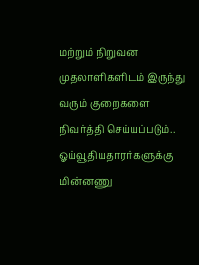மற்றும் நிறுவன முதலாளிகளிடம் இருந்து வரும் குறைகளை நிவர்த்தி செய்யப்படும்.. ஓய்வூதியதாரர்களுக்கு மின்னணு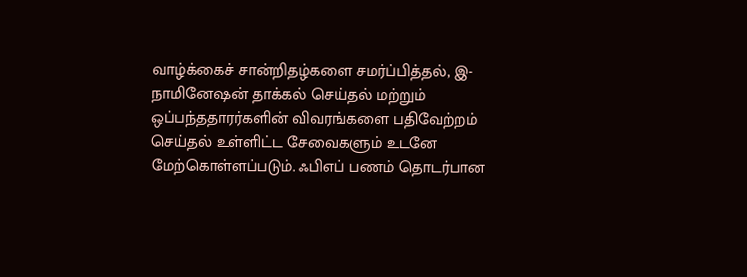வாழ்க்கைச் சான்றிதழ்களை சமர்ப்பித்தல், இ-நாமினேஷன் தாக்கல் செய்தல் மற்றும் ஒப்பந்ததாரர்களின் விவரங்களை பதிவேற்றம் செய்தல் உள்ளிட்ட சேவைகளும் உடனே மேற்கொள்ளப்படும். ஃபிஎப் பணம் தொடர்பான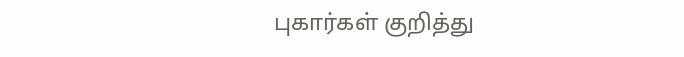புகார்கள் குறித்து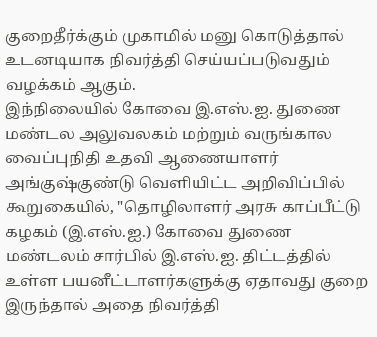குறைதீர்க்கும் முகாமில் மனு கொடுத்தால் உடனடியாக நிவர்த்தி செய்யப்படுவதும் வழக்கம் ஆகும்.
இந்நிலையில் கோவை இ.எஸ்.ஐ. துணை மண்டல அலுவலகம் மற்றும் வருங்கால வைப்புநிதி உதவி ஆணையாளர் அங்குஷ்குண்டு வெளியிட்ட அறிவிப்பில் கூறுகையில், "தொழிலாளர் அரசு காப்பீட்டு கழகம் (இ.எஸ்.ஐ.) கோவை துணை மண்டலம் சார்பில் இ.எஸ்.ஐ. திட்டத்தில் உள்ள பயனீட்டாளர்களுக்கு ஏதாவது குறை இருந்தால் அதை நிவர்த்தி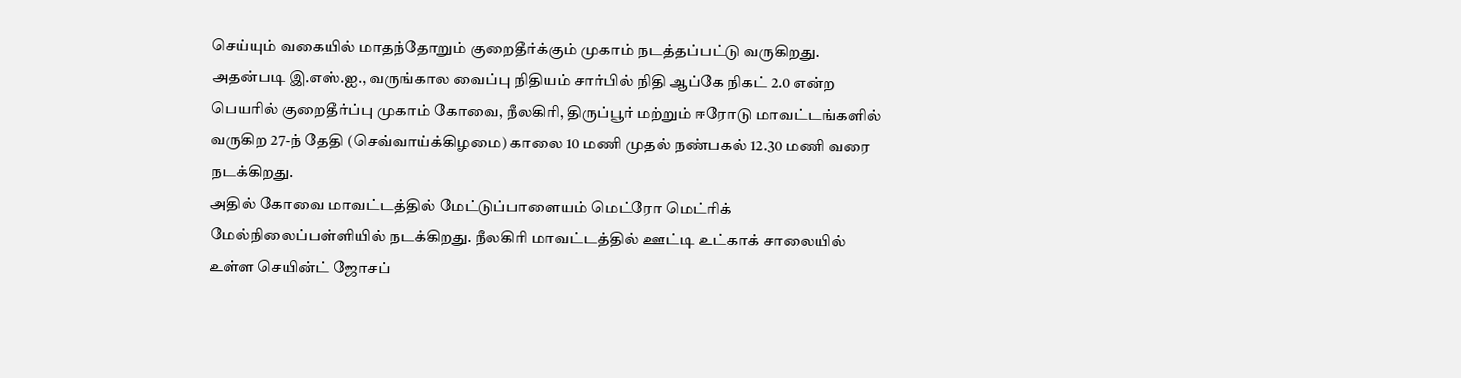செய்யும் வகையில் மாதந்தோறும் குறைதீர்க்கும் முகாம் நடத்தப்பட்டு வருகிறது. அதன்படி இ.எஸ்.ஐ., வருங்கால வைப்பு நிதியம் சார்பில் நிதி ஆப்கே நிகட் 2.0 என்ற பெயரில் குறைதீர்ப்பு முகாம் கோவை, நீலகிரி, திருப்பூர் மற்றும் ஈரோடு மாவட்டங்களில் வருகிற 27-ந் தேதி (செவ்வாய்க்கிழமை) காலை 10 மணி முதல் நண்பகல் 12.30 மணி வரை நடக்கிறது.
அதில் கோவை மாவட்டத்தில் மேட்டுப்பாளையம் மெட்ரோ மெட்ரிக் மேல்நிலைப்பள்ளியில் நடக்கிறது. நீலகிரி மாவட்டத்தில் ஊட்டி உட்காக் சாலையில் உள்ள செயின்ட் ஜோசப்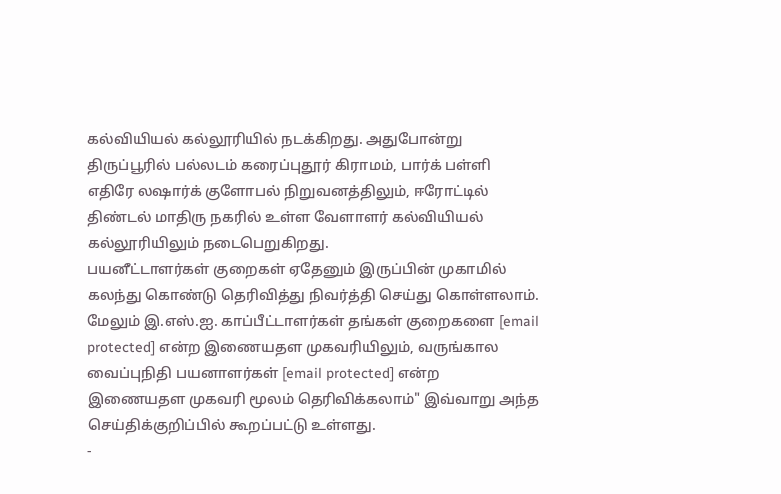கல்வியியல் கல்லூரியில் நடக்கிறது. அதுபோன்று திருப்பூரில் பல்லடம் கரைப்புதூர் கிராமம், பார்க் பள்ளி எதிரே லஷார்க் குளோபல் நிறுவனத்திலும், ஈரோட்டில் திண்டல் மாதிரு நகரில் உள்ள வேளாளர் கல்வியியல் கல்லூரியிலும் நடைபெறுகிறது.
பயனீட்டாளர்கள் குறைகள் ஏதேனும் இருப்பின் முகாமில் கலந்து கொண்டு தெரிவித்து நிவர்த்தி செய்து கொள்ளலாம். மேலும் இ.எஸ்.ஐ. காப்பீட்டாளர்கள் தங்கள் குறைகளை [email protected] என்ற இணையதள முகவரியிலும், வருங்கால வைப்புநிதி பயனாளர்கள் [email protected] என்ற இணையதள முகவரி மூலம் தெரிவிக்கலாம்" இவ்வாறு அந்த செய்திக்குறிப்பில் கூறப்பட்டு உள்ளது.
-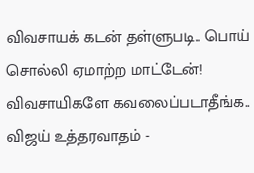விவசாயக் கடன் தள்ளுபடி.. பொய் சொல்லி ஏமாற்ற மாட்டேன்! விவசாயிகளே கவலைப்படாதீங்க.. விஜய் உத்தரவாதம் -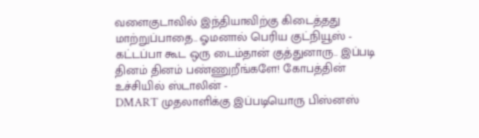வளைகுடாவில் இந்தியாவிற்கு கிடைத்தது மாற்றுப்பாதை.. ஓமனால் பெரிய குட்நியூஸ் -
கட்டப்பா கூட ஒரு டைம்தான் குத்துனாரு.. இப்படி தினம் தினம் பண்ணுறீங்களே! கோபத்தின் உச்சியில் ஸ்டாலின் -
DMART முதலாளிக்கு இப்படியொரு பிஸ்னஸ்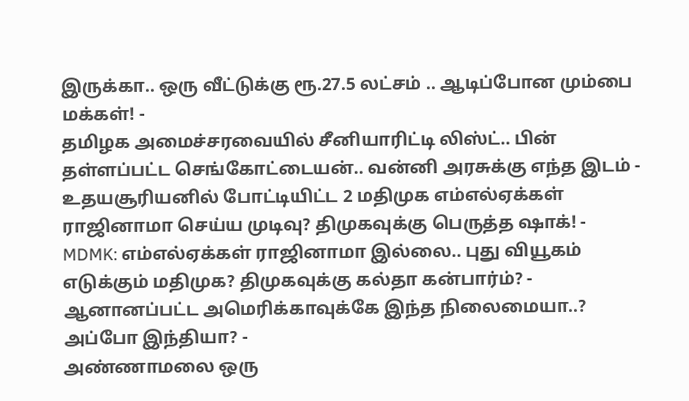இருக்கா.. ஒரு வீட்டுக்கு ரூ.27.5 லட்சம் .. ஆடிப்போன மும்பை மக்கள்! -
தமிழக அமைச்சரவையில் சீனியாரிட்டி லிஸ்ட்.. பின் தள்ளப்பட்ட செங்கோட்டையன்.. வன்னி அரசுக்கு எந்த இடம் -
உதயசூரியனில் போட்டியிட்ட 2 மதிமுக எம்எல்ஏக்கள் ராஜினாமா செய்ய முடிவு? திமுகவுக்கு பெருத்த ஷாக்! -
MDMK: எம்எல்ஏக்கள் ராஜினாமா இல்லை.. புது வியூகம் எடுக்கும் மதிமுக? திமுகவுக்கு கல்தா கன்பார்ம்? -
ஆனானப்பட்ட அமெரிக்காவுக்கே இந்த நிலைமையா..? அப்போ இந்தியா? -
அண்ணாமலை ஒரு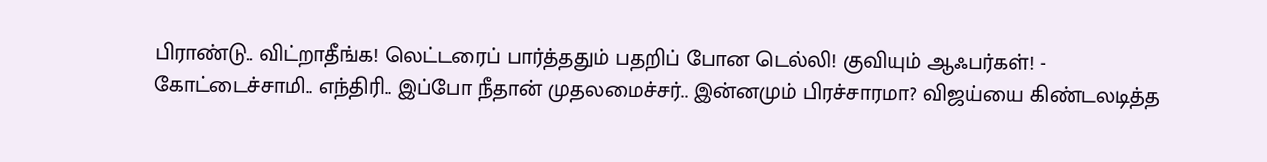பிராண்டு.. விட்றாதீங்க! லெட்டரைப் பார்த்ததும் பதறிப் போன டெல்லி! குவியும் ஆஃபர்கள்! -
கோட்டைச்சாமி.. எந்திரி.. இப்போ நீதான் முதலமைச்சர்.. இன்னமும் பிரச்சாரமா? விஜய்யை கிண்டலடித்த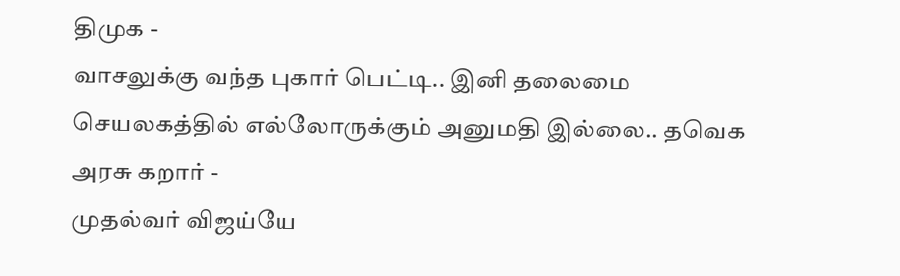திமுக -
வாசலுக்கு வந்த புகார் பெட்டி.. இனி தலைமை செயலகத்தில் எல்லோருக்கும் அனுமதி இல்லை.. தவெக அரசு கறார் -
முதல்வர் விஜய்யே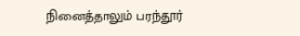நினைத்தாலும் பரந்தூர்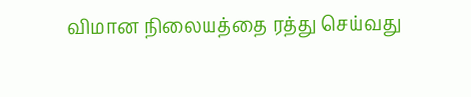விமான நிலையத்தை ரத்து செய்வது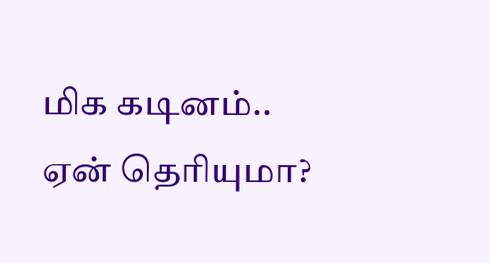மிக கடினம்.. ஏன் தெரியுமா?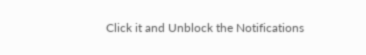Click it and Unblock the Notifications